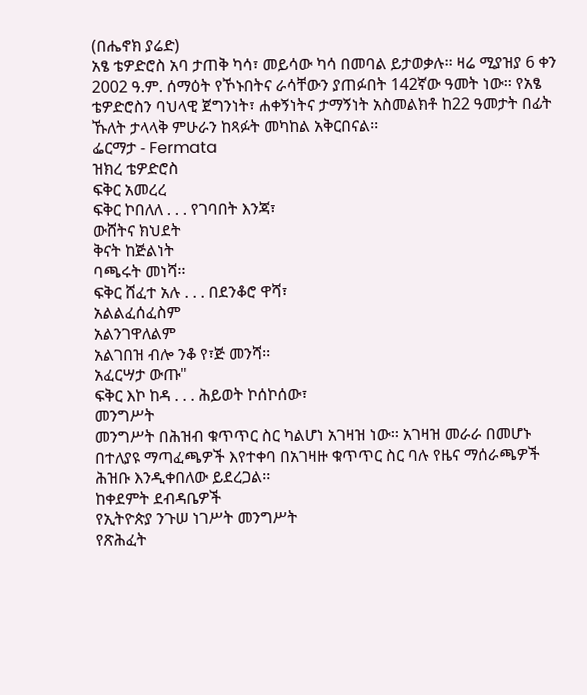(በሔኖክ ያሬድ)
አፄ ቴዎድሮስ አባ ታጠቅ ካሳ፣ መይሳው ካሳ በመባል ይታወቃሉ፡፡ ዛሬ ሚያዝያ 6 ቀን 2002 ዓ.ም. ሰማዕት የኾኑበትና ራሳቸውን ያጠፉበት 142ኛው ዓመት ነው፡፡ የአፄ ቴዎድሮስን ባህላዊ ጀግንነት፣ ሐቀኝነትና ታማኝነት አስመልክቶ ከ22 ዓመታት በፊት ኹለት ታላላቅ ምሁራን ከጻፉት መካከል አቅርበናል፡፡
ፌርማታ - Fermata
ዝክረ ቴዎድሮስ
ፍቅር አመረረ
ፍቅር ኮበለለ . . . የገባበት እንጃ፣
ውሸትና ክህደት
ቅናት ከጅልነት
ባጫሩት መነሻ፡፡
ፍቅር ሸፈተ አሉ . . . በደንቆሮ ዋሻ፣
አልልፈሰፈስም
አልንገዋለልም
አልገበዝ ብሎ ንቆ የ፣ጅ መንሻ፡፡
አፈርሣታ ውጡ"
ፍቅር እኮ ከዳ . . . ሕይወት ኮሰኮሰው፣
መንግሥት
መንግሥት በሕዝብ ቁጥጥር ስር ካልሆነ አገዛዝ ነው፡፡ አገዛዝ መራራ በመሆኑ በተለያዩ ማጣፈጫዎች እየተቀባ በአገዛዙ ቁጥጥር ስር ባሉ የዜና ማሰራጫዎች ሕዝቡ እንዲቀበለው ይደረጋል፡፡
ከቀደምት ደብዳቤዎች
የኢትዮጵያ ንጉሠ ነገሥት መንግሥት
የጽሕፈት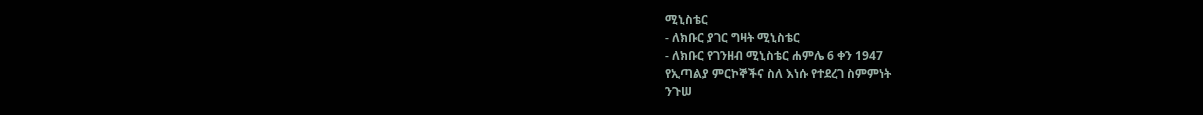ሚኒስቴር
- ለክቡር ያገር ግዛት ሚኒስቴር
- ለክቡር የገንዘብ ሚኒስቴር ሐምሌ 6 ቀን 1947
የኢጣልያ ምርኮኞችና ስለ እነሱ የተደረገ ስምምነት
ንጉሠ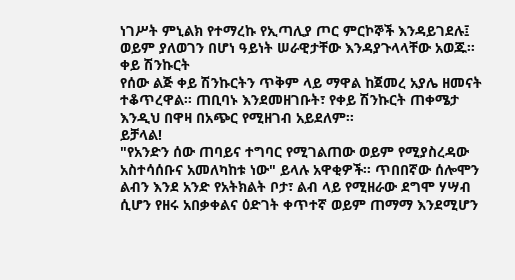ነገሥት ምኒልክ የተማረኩ የኢጣሊያ ጦር ምርኮኞች እንዳይገደሉ፤ ወይም ያለወገን በሆነ ዓይነት ሠራዊታቸው እንዳያጉላላቸው አወጁ፡፡
ቀይ ሽንኩርት
የሰው ልጅ ቀይ ሽንኩርትን ጥቅም ላይ ማዋል ከጀመረ አያሌ ዘመናት ተቆጥረዋል፡፡ ጠቢባኑ እንደመዘገቡት፣ የቀይ ሽንኩርት ጠቀሜታ እንዲህ በዋዛ በአጭር የሚዘገብ አይደለም፡፡
ይቻላል!
"የአንድን ሰው ጠባይና ተግባር የሚገልጠው ወይም የሚያስረዳው አስተሳሰቡና አመለካከቱ ነው" ይላሉ አዋቂዎች፡፡ ጥበበኛው ሰሎሞን ልብን እንደ አንድ የአትክልት ቦታ፣ ልብ ላይ የሚዘራው ደግሞ ሃሣብ ሲሆን የዘሩ አበቃቀልና ዕድገት ቀጥተኛ ወይም ጠማማ እንደሚሆን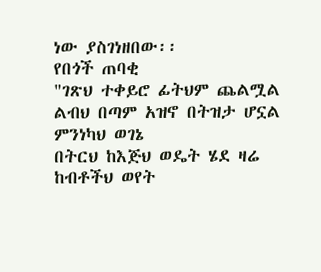ነው ያስገነዘበው፡፡
የበጎች ጠባቂ
"ገጽህ ተቀይሮ ፊትህም ጨልሟል
ልብህ በጣም አዝኖ በትዝታ ሆኗል
ምንነካህ ወገኔ
በትርህ ከእጅህ ወዴት ሄደ ዛሬ
ከብቶችህ ወየት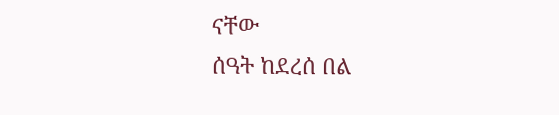ናቸው
ሰዓት ከደረሰ በል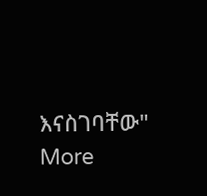እናስገባቸው"
More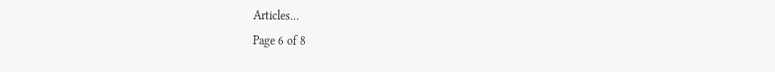Articles...
Page 6 of 8